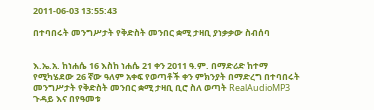2011-06-03 13:55:43

በተባበሩት መንግሥታት የቅድስት መንበር ቋሚ ታዛቢ ያነቃቃው ስብሰባ


እ.ኤ.አ. ከነሐሴ 16 እስከ ነሐሴ 21 ቀን 2011 ዓ.ም. በማድሪድ ከተማ የሚካሄደው 26 ኛው ዓለም አቀፍ የወጣቶች ቀን ምክንያት በማድረግ በተባበሩት መንግሥታት የቅድስት መንበር ቋሚ ታዛቢ ቢሮ ስለ ወጣት RealAudioMP3 ጉዳይ እና በየዓመቱ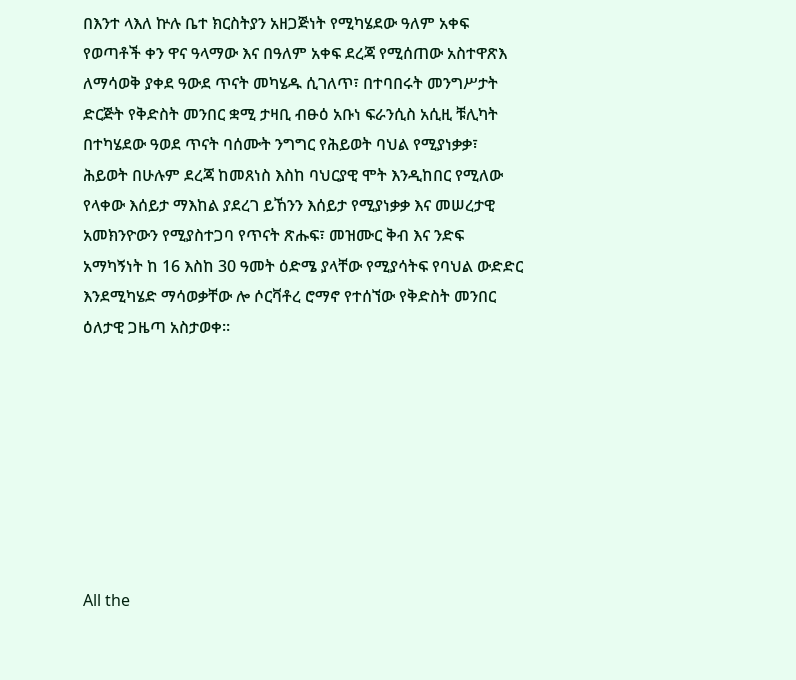በእንተ ላእለ ኵሉ ቤተ ክርስትያን አዘጋጅነት የሚካሄደው ዓለም አቀፍ የወጣቶች ቀን ዋና ዓላማው እና በዓለም አቀፍ ደረጃ የሚሰጠው አስተዋጽእ ለማሳወቅ ያቀደ ዓውደ ጥናት መካሄዱ ሲገለጥ፣ በተባበሩት መንግሥታት ድርጅት የቅድስት መንበር ቋሚ ታዛቢ ብፁዕ አቡነ ፍራንሲስ አሲዚ ቹሊካት በተካሄደው ዓወደ ጥናት ባሰሙት ንግግር የሕይወት ባህል የሚያነቃቃ፣ ሕይወት በሁሉም ደረጃ ከመጸነስ እስከ ባህርያዊ ሞት እንዲከበር የሚለው የላቀው እሰይታ ማእከል ያደረገ ይኸንን እሰይታ የሚያነቃቃ እና መሠረታዊ አመክንዮውን የሚያስተጋባ የጥናት ጽሑፍ፣ መዝሙር ቅብ እና ንድፍ አማካኝነት ከ 16 እስከ 30 ዓመት ዕድሜ ያላቸው የሚያሳትፍ የባህል ውድድር እንደሚካሄድ ማሳወቃቸው ሎ ሶርቫቶረ ሮማኖ የተሰኘው የቅድስት መንበር ዕለታዊ ጋዜጣ አስታወቀ።








All the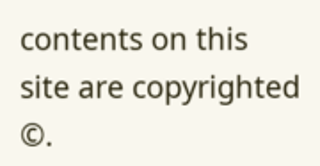contents on this site are copyrighted ©.